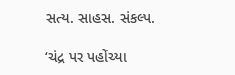સત્ય. સાહસ. સંકલ્પ.

‘ચંદ્ર પર પહોંચ્યા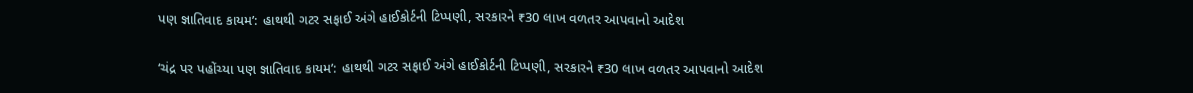પણ જ્ઞાતિવાદ કાયમ’: હાથથી ગટર સફાઈ અંગે હાઈકોર્ટની ટિપ્પણી, સરકારને ₹30 લાખ વળતર આપવાનો આદેશ

‘ચંદ્ર પર પહોંચ્યા પણ જ્ઞાતિવાદ કાયમ’: હાથથી ગટર સફાઈ અંગે હાઈકોર્ટની ટિપ્પણી, સરકારને ₹30 લાખ વળતર આપવાનો આદેશ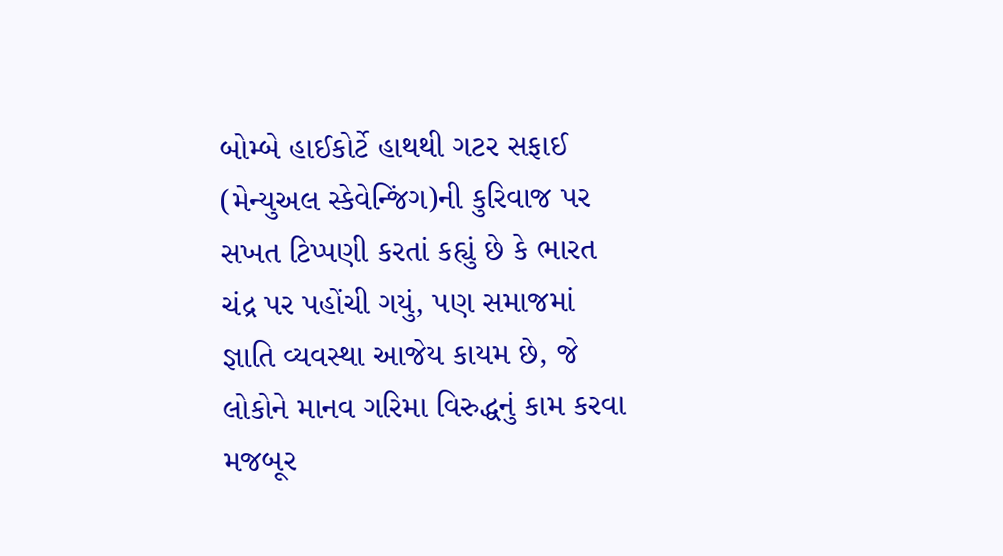બોમ્બે હાઈકોર્ટે હાથથી ગટર સફાઈ (મેન્યુઅલ સ્કેવેન્જિંગ)ની કુરિવાજ પર સખત ટિપ્પણી કરતાં કહ્યું છે કે ભારત ચંદ્ર પર પહોંચી ગયું, પણ સમાજમાં જ્ઞાતિ વ્યવસ્થા આજેય કાયમ છે, જે લોકોને માનવ ગરિમા વિરુદ્ધનું કામ કરવા મજબૂર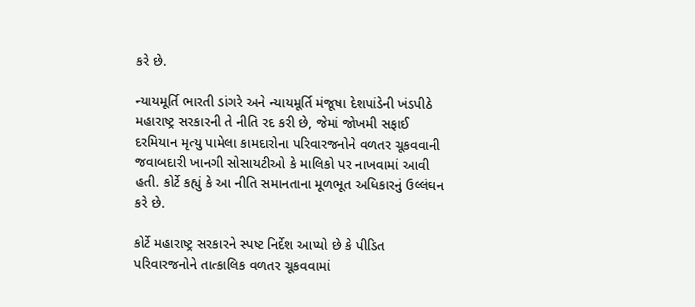કરે છે.

ન્યાયમૂર્તિ ભારતી ડાંગરે અને ન્યાયમૂર્તિ મંજૂષા દેશપાંડેની ખંડપીઠે મહારાષ્ટ્ર સરકારની તે નીતિ રદ કરી છે, જેમાં જોખમી સફાઈ દરમિયાન મૃત્યુ પામેલા કામદારોના પરિવારજનોને વળતર ચૂકવવાની જવાબદારી ખાનગી સોસાયટીઓ કે માલિકો પર નાખવામાં આવી હતી. કોર્ટે કહ્યું કે આ નીતિ સમાનતાના મૂળભૂત અધિકારનું ઉલ્લંઘન કરે છે.

કોર્ટે મહારાષ્ટ્ર સરકારને સ્પષ્ટ નિર્દેશ આપ્યો છે કે પીડિત પરિવારજનોને તાત્કાલિક વળતર ચૂકવવામાં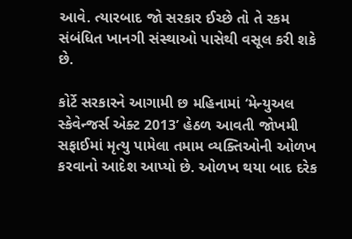આવે. ત્યારબાદ જો સરકાર ઈચ્છે તો તે રકમ સંબંધિત ખાનગી સંસ્થાઓ પાસેથી વસૂલ કરી શકે છે.

કોર્ટે સરકારને આગામી છ મહિનામાં ‘મેન્યુઅલ સ્કેવેન્જર્સ એક્ટ 2013’ હેઠળ આવતી જોખમી સફાઈમાં મૃત્યુ પામેલા તમામ વ્યક્તિઓની ઓળખ કરવાનો આદેશ આપ્યો છે. ઓળખ થયા બાદ દરેક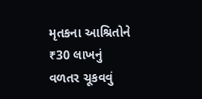મૃતકના આશ્રિતોને ₹30 લાખનું વળતર ચૂકવવું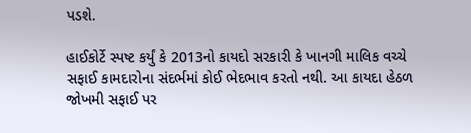પડશે.

હાઈકોર્ટે સ્પષ્ટ કર્યું કે 2013નો કાયદો સરકારી કે ખાનગી માલિક વચ્ચે સફાઈ કામદારોના સંદર્ભમાં કોઈ ભેદભાવ કરતો નથી. આ કાયદા હેઠળ જોખમી સફાઈ પર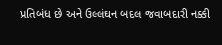પ્રતિબંધ છે અને ઉલ્લંઘન બદલ જવાબદારી નક્કી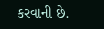કરવાની છે.